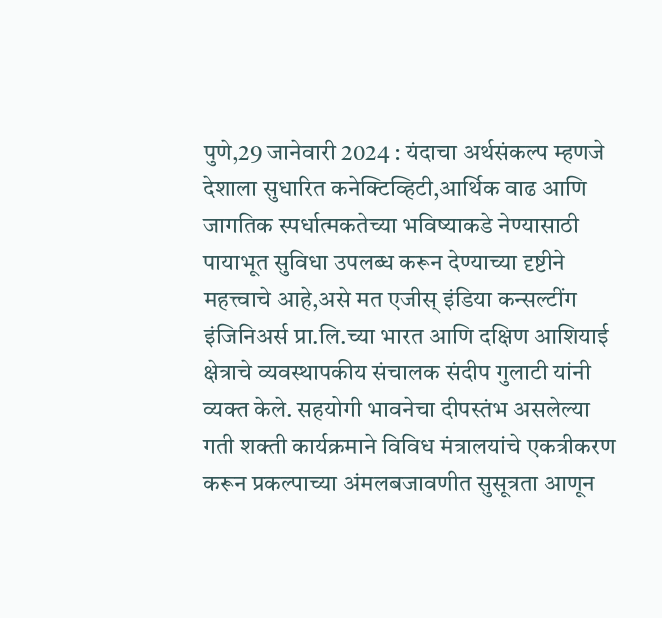पुणे,29 जानेवारी 2024 : यंदाचा अर्थसंकल्प म्हणजे देशाला सुधारित कनेक्टिव्हिटी,आर्थिक वाढ आणि जागतिक स्पर्धात्मकतेच्या भविष्याकडे नेण्यासाठी पायाभूत सुविधा उपलब्ध करून देण्याच्या दृष्टीने महत्त्वाचे आहे,असे मत एजीस् इंडिया कन्सल्टींग इंजिनिअर्स प्रा.लि.च्या भारत आणि दक्षिण आशियाई क्षेत्राचे व्यवस्थापकीय संचालक संदीप गुलाटी यांनी व्यक्त केले. सहयोगी भावनेचा दीपस्तंभ असलेल्या गती शक्ती कार्यक्रमाने विविध मंत्रालयांचे एकत्रीकरण करून प्रकल्पाच्या अंमलबजावणीत सुसूत्रता आणून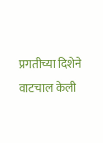प्रगतीच्या दिशेने वाटचाल केली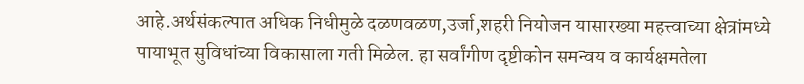आहे.अर्थसंकल्पात अधिक निधीमुळे दळणवळण,उर्जा,शहरी नियोजन यासारख्या महत्त्वाच्या क्षेत्रांमध्ये पायाभूत सुविधांच्या विकासाला गती मिळेल. हा सर्वांगीण दृष्टीकोन समन्वय व कार्यक्षमतेला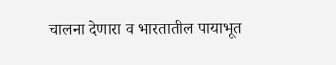चालना देणारा व भारतातील पायाभूत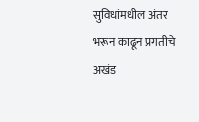सुविधांमधील अंतर भरून काढून प्रगतीचे अखंड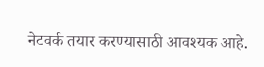नेटवर्क तयार करण्यासाठी आवश्यक आहे.